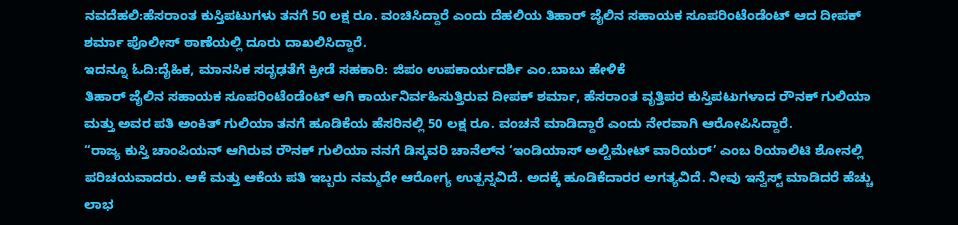ನವದೆಹಲಿ:ಹೆಸರಾಂತ ಕುಸ್ತಿಪಟುಗಳು ತನಗೆ 50 ಲಕ್ಷ ರೂ. ವಂಚಿಸಿದ್ದಾರೆ ಎಂದು ದೆಹಲಿಯ ತಿಹಾರ್ ಜೈಲಿನ ಸಹಾಯಕ ಸೂಪರಿಂಟೆಂಡೆಂಟ್ ಆದ ದೀಪಕ್ ಶರ್ಮಾ ಪೊಲೀಸ್ ಠಾಣೆಯಲ್ಲಿ ದೂರು ದಾಖಲಿಸಿದ್ದಾರೆ.
ಇದನ್ನೂ ಓದಿ:ದೈಹಿಕ, ಮಾನಸಿಕ ಸದೃಢತೆಗೆ ಕ್ರೀಡೆ ಸಹಕಾರಿ: ಜಿಪಂ ಉಪಕಾರ್ಯದರ್ಶಿ ಎಂ.ಬಾಬು ಹೇಳಿಕೆ
ತಿಹಾರ್ ಜೈಲಿನ ಸಹಾಯಕ ಸೂಪರಿಂಟೆಂಡೆಂಟ್ ಆಗಿ ಕಾರ್ಯನಿರ್ವಹಿಸುತ್ತಿರುವ ದೀಪಕ್ ಶರ್ಮಾ, ಹೆಸರಾಂತ ವೃತ್ತಿಪರ ಕುಸ್ತಿಪಟುಗಳಾದ ರೌನಕ್ ಗುಲಿಯಾ ಮತ್ತು ಅವರ ಪತಿ ಅಂಕಿತ್ ಗುಲಿಯಾ ತನಗೆ ಹೂಡಿಕೆಯ ಹೆಸರಿನಲ್ಲಿ 50 ಲಕ್ಷ ರೂ. ವಂಚನೆ ಮಾಡಿದ್ದಾರೆ ಎಂದು ನೇರವಾಗಿ ಆರೋಪಿಸಿದ್ದಾರೆ.
“ರಾಜ್ಯ ಕುಸ್ತಿ ಚಾಂಪಿಯನ್ ಆಗಿರುವ ರೌನಕ್ ಗುಲಿಯಾ ನನಗೆ ಡಿಸ್ಕವರಿ ಚಾನೆಲ್‌ನ ‘ಇಂಡಿಯಾಸ್ ಅಲ್ಟಿಮೇಟ್ ವಾರಿಯರ್’ ಎಂಬ ರಿಯಾಲಿಟಿ ಶೋನಲ್ಲಿ ಪರಿಚಯವಾದರು. ಆಕೆ ಮತ್ತು ಆಕೆಯ ಪತಿ ಇಬ್ಬರು ನಮ್ಮದೇ ಆರೋಗ್ಯ ಉತ್ಪನ್ನವಿದೆ. ಅದಕ್ಕೆ ಹೂಡಿಕೆದಾರರ ಅಗತ್ಯವಿದೆ. ನೀವು ಇನ್ವೆಸ್ಟ್ ಮಾಡಿದರೆ ಹೆಚ್ಚು ಲಾಭ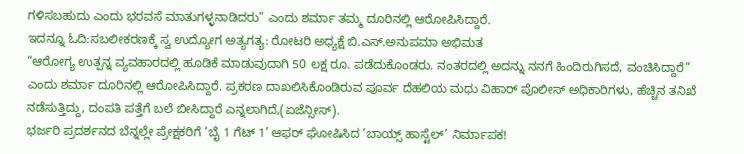ಗಳಿಸಬಹುದು ಎಂದು ಭರವಸೆ ಮಾತುಗಳ್ಳನಾಡಿದರು” ಎಂದು ಶರ್ಮಾ ತಮ್ಮ ದೂರಿನಲ್ಲಿ ಆರೋಪಿಸಿದ್ದಾರೆ.
ಇದನ್ನೂ ಓದಿ:ಸಬಲೀಕರಣಕ್ಕೆ ಸ್ವ ಉದ್ಯೋಗ ಅತ್ಯಗತ್ಯ: ರೋಟರಿ ಅಧ್ಯಕ್ಷೆ ಬಿ.ಎಸ್.ಅನುಪಮಾ ಅಭಿಮತ
“ಆರೋಗ್ಯ ಉತ್ಪನ್ನ ವ್ಯವಹಾರದಲ್ಲಿ ಹೂಡಿಕೆ ಮಾಡುವುದಾಗಿ 50 ಲಕ್ಷ ರೂ. ಪಡೆದುಕೊಂಡರು. ನಂತರದಲ್ಲಿ ಅದನ್ನು ನನಗೆ ಹಿಂದಿರುಗಿಸದೆ, ವಂಚಿಸಿದ್ದಾರೆ” ಎಂದು ಶರ್ಮಾ ದೂರಿನಲ್ಲಿ ಆರೋಪಿಸಿದ್ದಾರೆ. ಪ್ರಕರಣ ದಾಖಲಿಸಿಕೊಂಡಿರುವ ಪೂರ್ವ ದೆಹಲಿಯ ಮಧು ವಿಹಾರ್ ಪೊಲೀಸ್ ಅಧಿಕಾರಿಗಳು, ಹೆಚ್ಚಿನ ತನಿಖೆ ನಡೆಸುತ್ತಿದ್ದು, ದಂಪತಿ ಪತ್ತೆಗೆ ಬಲೆ ಬೀಸಿದ್ದಾರೆ ಎನ್ನಲಾಗಿದೆ,(ಏಜೆನ್ಸೀಸ್).
ಭರ್ಜರಿ ಪ್ರದರ್ಶನದ ಬೆನ್ನಲ್ಲೇ ಪ್ರೇಕ್ಷಕರಿಗೆ ‘ಬೈ 1 ಗೆಟ್ 1’ ಆಫರ್ ಘೋಷಿಸಿದ ‘ಬಾಯ್ಸ್ ಹಾಸ್ಟೆಲ್’ ನಿರ್ಮಾಪಕ!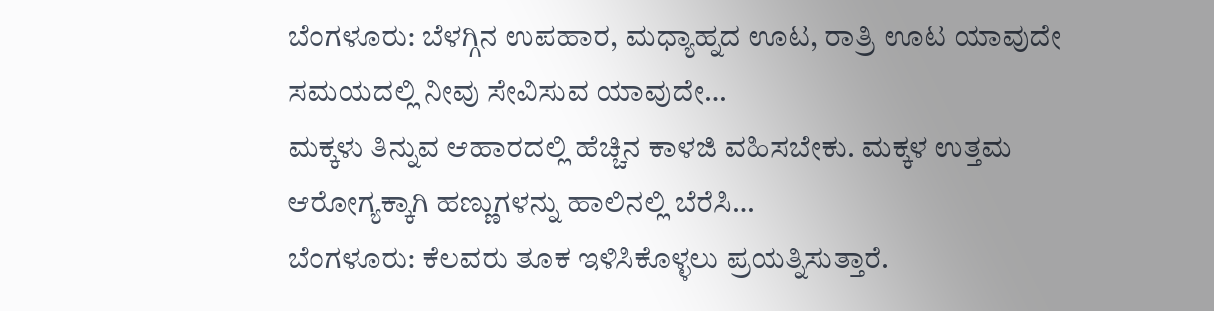ಬೆಂಗಳೂರು: ಬೆಳಗ್ಗಿನ ಉಪಹಾರ, ಮಧ್ಯಾಹ್ನದ ಊಟ, ರಾತ್ರಿ ಊಟ ಯಾವುದೇ ಸಮಯದಲ್ಲಿ ನೀವು ಸೇವಿಸುವ ಯಾವುದೇ…
ಮಕ್ಕಳು ತಿನ್ನುವ ಆಹಾರದಲ್ಲಿ ಹೆಚ್ಚಿನ ಕಾಳಜಿ ವಹಿಸಬೇಕು. ಮಕ್ಕಳ ಉತ್ತಮ ಆರೋಗ್ಯಕ್ಕಾಗಿ ಹಣ್ಣುಗಳನ್ನು ಹಾಲಿನಲ್ಲಿ ಬೆರೆಸಿ…
ಬೆಂಗಳೂರು: ಕೆಲವರು ತೂಕ ಇಳಿಸಿಕೊಳ್ಳಲು ಪ್ರಯತ್ನಿಸುತ್ತಾರೆ.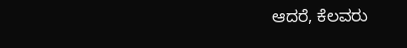ಆದರೆ, ಕೆಲವರು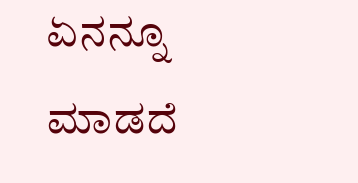ಏನನ್ನೂ ಮಾಡದೆ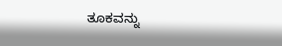ತೂಕವನ್ನು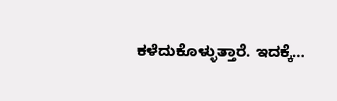ಕಳೆದುಕೊಳ್ಳುತ್ತಾರೆ. ಇದಕ್ಕೆ…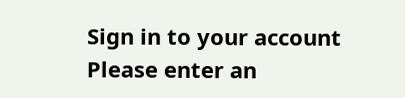Sign in to your account
Please enter an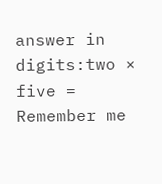answer in digits:two × five =
Remember me